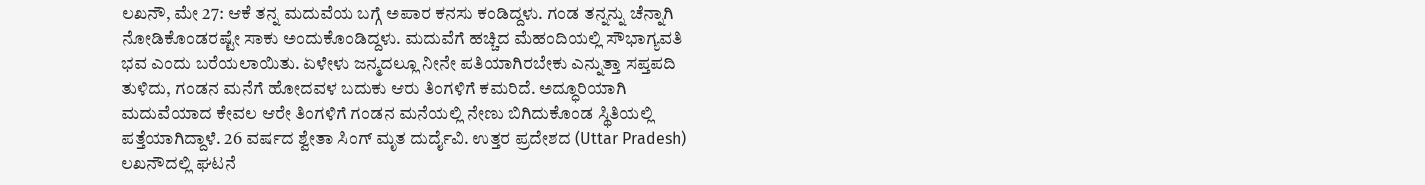ಲಖನೌ, ಮೇ 27: ಆಕೆ ತನ್ನ ಮದುವೆಯ ಬಗ್ಗೆ ಅಪಾರ ಕನಸು ಕಂಡಿದ್ದಳು. ಗಂಡ ತನ್ನನ್ನು ಚೆನ್ನಾಗಿ ನೋಡಿಕೊಂಡರಷ್ಟೇ ಸಾಕು ಅಂದುಕೊಂಡಿದ್ದಳು. ಮದುವೆಗೆ ಹಚ್ಚಿದ ಮೆಹಂದಿಯಲ್ಲಿ ಸೌಭಾಗ್ಯವತಿ ಭವ ಎಂದು ಬರೆಯಲಾಯಿತು. ಏಳೇಳು ಜನ್ಮದಲ್ಲೂ ನೀನೇ ಪತಿಯಾಗಿರಬೇಕು ಎನ್ನುತ್ತಾ ಸಪ್ತಪದಿ ತುಳಿದು, ಗಂಡನ ಮನೆಗೆ ಹೋದವಳ ಬದುಕು ಆರು ತಿಂಗಳಿಗೆ ಕಮರಿದೆ. ಅದ್ಧೂರಿಯಾಗಿ ಮದುವೆಯಾದ ಕೇವಲ ಆರೇ ತಿಂಗಳಿಗೆ ಗಂಡನ ಮನೆಯಲ್ಲಿ ನೇಣು ಬಿಗಿದುಕೊಂಡ ಸ್ಥಿತಿಯಲ್ಲಿ ಪತ್ತೆಯಾಗಿದ್ದಾಳೆ. 26 ವರ್ಷದ ಶ್ವೇತಾ ಸಿಂಗ್ ಮೃತ ದುರ್ದೈವಿ. ಉತ್ತರ ಪ್ರದೇಶದ (Uttar Pradesh) ಲಖನೌದಲ್ಲಿ ಘಟನೆ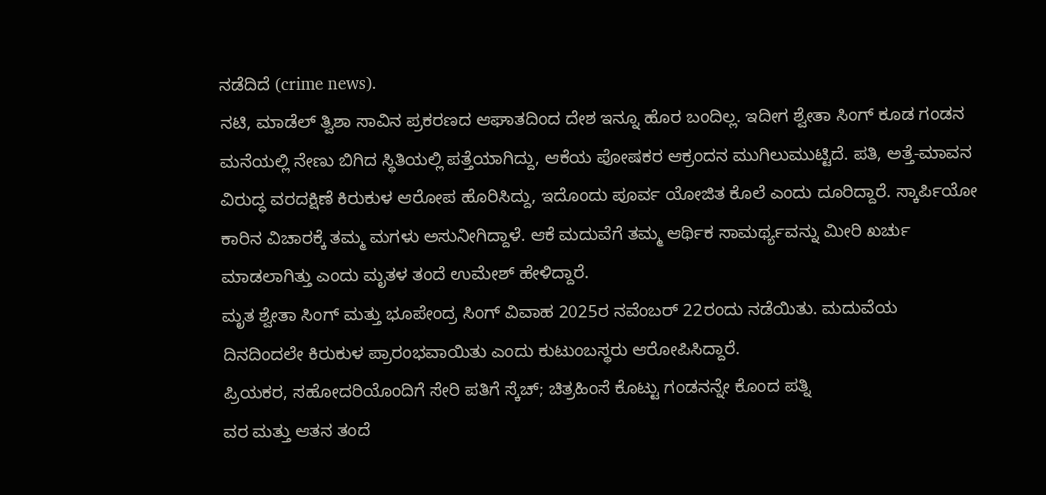ನಡೆದಿದೆ (crime news).
ನಟಿ, ಮಾಡೆಲ್ ತ್ವಿಶಾ ಸಾವಿನ ಪ್ರಕರಣದ ಆಘಾತದಿಂದ ದೇಶ ಇನ್ನೂ ಹೊರ ಬಂದಿಲ್ಲ. ಇದೀಗ ಶ್ವೇತಾ ಸಿಂಗ್ ಕೂಡ ಗಂಡನ ಮನೆಯಲ್ಲಿ ನೇಣು ಬಿಗಿದ ಸ್ಥಿತಿಯಲ್ಲಿ ಪತ್ತೆಯಾಗಿದ್ದು, ಆಕೆಯ ಪೋಷಕರ ಆಕ್ರಂದನ ಮುಗಿಲುಮುಟ್ಟಿದೆ. ಪತಿ, ಅತ್ತೆ-ಮಾವನ ವಿರುದ್ಧ ವರದಕ್ಷಿಣೆ ಕಿರುಕುಳ ಆರೋಪ ಹೊರಿಸಿದ್ದು, ಇದೊಂದು ಪೂರ್ವ ಯೋಜಿತ ಕೊಲೆ ಎಂದು ದೂರಿದ್ದಾರೆ. ಸ್ಕಾರ್ಪಿಯೋ ಕಾರಿನ ವಿಚಾರಕ್ಕೆ ತಮ್ಮ ಮಗಳು ಅಸುನೀಗಿದ್ದಾಳೆ. ಆಕೆ ಮದುವೆಗೆ ತಮ್ಮ ಆರ್ಥಿಕ ಸಾಮರ್ಥ್ಯವನ್ನು ಮೀರಿ ಖರ್ಚು ಮಾಡಲಾಗಿತ್ತು ಎಂದು ಮೃತಳ ತಂದೆ ಉಮೇಶ್ ಹೇಳಿದ್ದಾರೆ.
ಮೃತ ಶ್ವೇತಾ ಸಿಂಗ್ ಮತ್ತು ಭೂಪೇಂದ್ರ ಸಿಂಗ್ ವಿವಾಹ 2025ರ ನವೆಂಬರ್ 22ರಂದು ನಡೆಯಿತು. ಮದುವೆಯ ದಿನದಿಂದಲೇ ಕಿರುಕುಳ ಪ್ರಾರಂಭವಾಯಿತು ಎಂದು ಕುಟುಂಬಸ್ಥರು ಆರೋಪಿಸಿದ್ದಾರೆ.
ಪ್ರಿಯಕರ, ಸಹೋದರಿಯೊಂದಿಗೆ ಸೇರಿ ಪತಿಗೆ ಸ್ಕೆಚ್; ಚಿತ್ರಹಿಂಸೆ ಕೊಟ್ಟು ಗಂಡನನ್ನೇ ಕೊಂದ ಪತ್ನಿ
ವರ ಮತ್ತು ಆತನ ತಂದೆ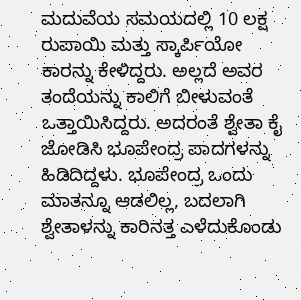ಮದುವೆಯ ಸಮಯದಲ್ಲಿ 10 ಲಕ್ಷ ರುಪಾಯಿ ಮತ್ತು ಸ್ಕಾರ್ಪಿಯೋ ಕಾರನ್ನು ಕೇಳಿದ್ದರು. ಅಲ್ಲದೆ ಅವರ ತಂದೆಯನ್ನು ಕಾಲಿಗೆ ಬೀಳುವಂತೆ ಒತ್ತಾಯಿಸಿದ್ದರು. ಅದರಂತೆ ಶ್ವೇತಾ ಕೈ ಜೋಡಿಸಿ ಭೂಪೇಂದ್ರ ಪಾದಗಳನ್ನು ಹಿಡಿದಿದ್ದಳು. ಭೂಪೇಂದ್ರ ಒಂದು ಮಾತನ್ನೂ ಆಡಲಿಲ್ಲ, ಬದಲಾಗಿ ಶ್ವೇತಾಳನ್ನು ಕಾರಿನತ್ತ ಎಳೆದುಕೊಂಡು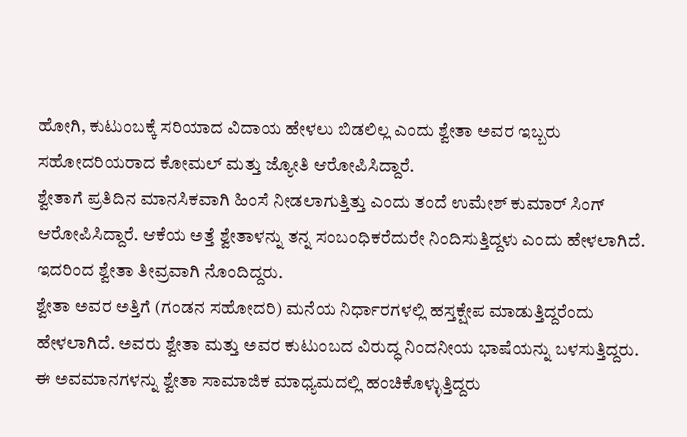ಹೋಗಿ, ಕುಟುಂಬಕ್ಕೆ ಸರಿಯಾದ ವಿದಾಯ ಹೇಳಲು ಬಿಡಲಿಲ್ಲ ಎಂದು ಶ್ವೇತಾ ಅವರ ಇಬ್ಬರು ಸಹೋದರಿಯರಾದ ಕೋಮಲ್ ಮತ್ತು ಜ್ಯೋತಿ ಆರೋಪಿಸಿದ್ದಾರೆ.
ಶ್ವೇತಾಗೆ ಪ್ರತಿದಿನ ಮಾನಸಿಕವಾಗಿ ಹಿಂಸೆ ನೀಡಲಾಗುತ್ತಿತ್ತು ಎಂದು ತಂದೆ ಉಮೇಶ್ ಕುಮಾರ್ ಸಿಂಗ್ ಆರೋಪಿಸಿದ್ದಾರೆ. ಆಕೆಯ ಅತ್ತೆ ಶ್ವೇತಾಳನ್ನು ತನ್ನ ಸಂಬಂಧಿಕರೆದುರೇ ನಿಂದಿಸುತ್ತಿದ್ದಳು ಎಂದು ಹೇಳಲಾಗಿದೆ. ಇದರಿಂದ ಶ್ವೇತಾ ತೀವ್ರವಾಗಿ ನೊಂದಿದ್ದರು.
ಶ್ವೇತಾ ಅವರ ಅತ್ತಿಗೆ (ಗಂಡನ ಸಹೋದರಿ) ಮನೆಯ ನಿರ್ಧಾರಗಳಲ್ಲಿ ಹಸ್ತಕ್ಷೇಪ ಮಾಡುತ್ತಿದ್ದರೆಂದು ಹೇಳಲಾಗಿದೆ. ಅವರು ಶ್ವೇತಾ ಮತ್ತು ಅವರ ಕುಟುಂಬದ ವಿರುದ್ಧ ನಿಂದನೀಯ ಭಾಷೆಯನ್ನು ಬಳಸುತ್ತಿದ್ದರು. ಈ ಅವಮಾನಗಳನ್ನು ಶ್ವೇತಾ ಸಾಮಾಜಿಕ ಮಾಧ್ಯಮದಲ್ಲಿ ಹಂಚಿಕೊಳ್ಳುತ್ತಿದ್ದರು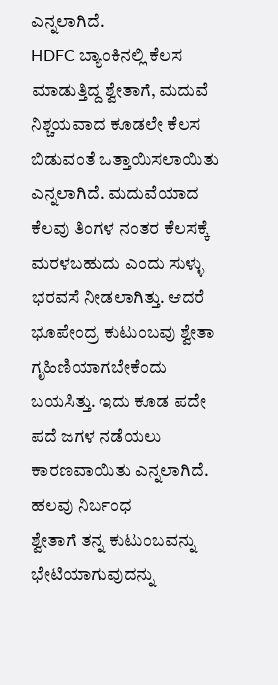ಎನ್ನಲಾಗಿದೆ.
HDFC ಬ್ಯಾಂಕಿನಲ್ಲಿ ಕೆಲಸ ಮಾಡುತ್ತಿದ್ದ ಶ್ವೇತಾಗೆ, ಮದುವೆ ನಿಶ್ಚಯವಾದ ಕೂಡಲೇ ಕೆಲಸ ಬಿಡುವಂತೆ ಒತ್ತಾಯಿಸಲಾಯಿತು ಎನ್ನಲಾಗಿದೆ. ಮದುವೆಯಾದ ಕೆಲವು ತಿಂಗಳ ನಂತರ ಕೆಲಸಕ್ಕೆ ಮರಳಬಹುದು ಎಂದು ಸುಳ್ಳು ಭರವಸೆ ನೀಡಲಾಗಿತ್ತು. ಆದರೆ ಭೂಪೇಂದ್ರ ಕುಟುಂಬವು ಶ್ವೇತಾ ಗೃಹಿಣಿಯಾಗಬೇಕೆಂದು ಬಯಸಿತ್ತು. ಇದು ಕೂಡ ಪದೇ ಪದೆ ಜಗಳ ನಡೆಯಲು ಕಾರಣವಾಯಿತು ಎನ್ನಲಾಗಿದೆ.
ಹಲವು ನಿರ್ಬಂಧ
ಶ್ವೇತಾಗೆ ತನ್ನ ಕುಟುಂಬವನ್ನು ಭೇಟಿಯಾಗುವುದನ್ನು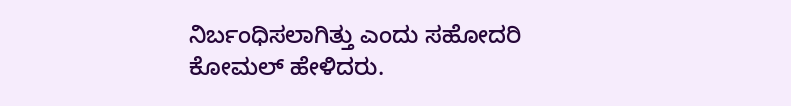ನಿರ್ಬಂಧಿಸಲಾಗಿತ್ತು ಎಂದು ಸಹೋದರಿ ಕೋಮಲ್ ಹೇಳಿದರು.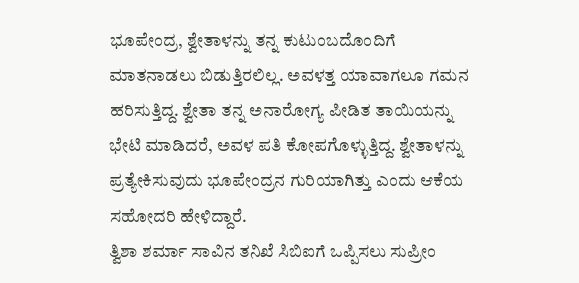ಭೂಪೇಂದ್ರ, ಶ್ವೇತಾಳನ್ನು ತನ್ನ ಕುಟುಂಬದೊಂದಿಗೆ ಮಾತನಾಡಲು ಬಿಡುತ್ತಿರಲಿಲ್ಲ. ಅವಳತ್ತ ಯಾವಾಗಲೂ ಗಮನ ಹರಿಸುತ್ತಿದ್ದ. ಶ್ವೇತಾ ತನ್ನ ಅನಾರೋಗ್ಯ ಪೀಡಿತ ತಾಯಿಯನ್ನು ಭೇಟಿ ಮಾಡಿದರೆ, ಅವಳ ಪತಿ ಕೋಪಗೊಳ್ಳುತ್ತಿದ್ದ. ಶ್ವೇತಾಳನ್ನು ಪ್ರತ್ಯೇಕಿಸುವುದು ಭೂಪೇಂದ್ರನ ಗುರಿಯಾಗಿತ್ತು ಎಂದು ಆಕೆಯ ಸಹೋದರಿ ಹೇಳಿದ್ದಾರೆ.
ತ್ವಿಶಾ ಶರ್ಮಾ ಸಾವಿನ ತನಿಖೆ ಸಿಬಿಐಗೆ ಒಪ್ಪಿಸಲು ಸುಪ್ರೀಂ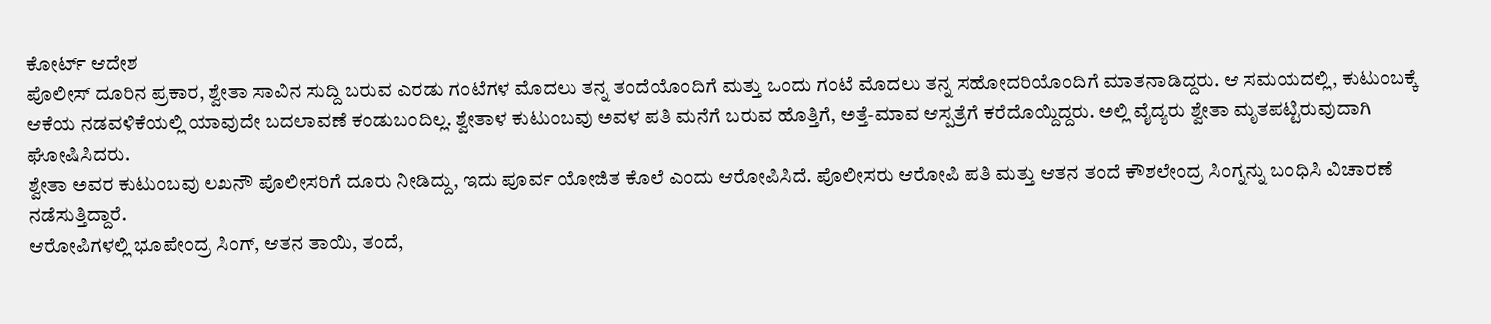ಕೋರ್ಟ್ ಆದೇಶ
ಪೊಲೀಸ್ ದೂರಿನ ಪ್ರಕಾರ, ಶ್ವೇತಾ ಸಾವಿನ ಸುದ್ದಿ ಬರುವ ಎರಡು ಗಂಟೆಗಳ ಮೊದಲು ತನ್ನ ತಂದೆಯೊಂದಿಗೆ ಮತ್ತು ಒಂದು ಗಂಟೆ ಮೊದಲು ತನ್ನ ಸಹೋದರಿಯೊಂದಿಗೆ ಮಾತನಾಡಿದ್ದರು. ಆ ಸಮಯದಲ್ಲಿ, ಕುಟುಂಬಕ್ಕೆ ಆಕೆಯ ನಡವಳಿಕೆಯಲ್ಲಿ ಯಾವುದೇ ಬದಲಾವಣೆ ಕಂಡುಬಂದಿಲ್ಲ. ಶ್ವೇತಾಳ ಕುಟುಂಬವು ಅವಳ ಪತಿ ಮನೆಗೆ ಬರುವ ಹೊತ್ತಿಗೆ, ಅತ್ತೆ-ಮಾವ ಆಸ್ಪತ್ರೆಗೆ ಕರೆದೊಯ್ದಿದ್ದರು. ಅಲ್ಲಿ ವೈದ್ಯರು ಶ್ವೇತಾ ಮೃತಪಟ್ಟಿರುವುದಾಗಿ ಘೋಷಿಸಿದರು.
ಶ್ವೇತಾ ಅವರ ಕುಟುಂಬವು ಲಖನೌ ಪೊಲೀಸರಿಗೆ ದೂರು ನೀಡಿದ್ದು, ಇದು ಪೂರ್ವ ಯೋಜಿತ ಕೊಲೆ ಎಂದು ಆರೋಪಿಸಿದೆ. ಪೊಲೀಸರು ಆರೋಪಿ ಪತಿ ಮತ್ತು ಆತನ ತಂದೆ ಕೌಶಲೇಂದ್ರ ಸಿಂಗ್ನನ್ನು ಬಂಧಿಸಿ ವಿಚಾರಣೆ ನಡೆಸುತ್ತಿದ್ದಾರೆ.
ಆರೋಪಿಗಳಲ್ಲಿ ಭೂಪೇಂದ್ರ ಸಿಂಗ್, ಆತನ ತಾಯಿ, ತಂದೆ,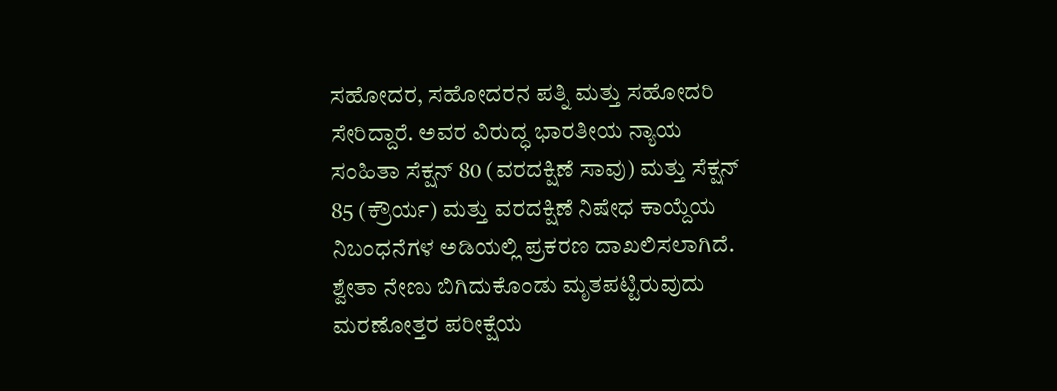ಸಹೋದರ, ಸಹೋದರನ ಪತ್ನಿ ಮತ್ತು ಸಹೋದರಿ ಸೇರಿದ್ದಾರೆ. ಅವರ ವಿರುದ್ಧ ಭಾರತೀಯ ನ್ಯಾಯ ಸಂಹಿತಾ ಸೆಕ್ಷನ್ 80 (ವರದಕ್ಷಿಣೆ ಸಾವು) ಮತ್ತು ಸೆಕ್ಷನ್ 85 (ಕ್ರೌರ್ಯ) ಮತ್ತು ವರದಕ್ಷಿಣೆ ನಿಷೇಧ ಕಾಯ್ದೆಯ ನಿಬಂಧನೆಗಳ ಅಡಿಯಲ್ಲಿ ಪ್ರಕರಣ ದಾಖಲಿಸಲಾಗಿದೆ. ಶ್ವೇತಾ ನೇಣು ಬಿಗಿದುಕೊಂಡು ಮೃತಪಟ್ಟಿರುವುದು ಮರಣೋತ್ತರ ಪರೀಕ್ಷೆಯ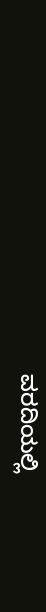ವರದಿಯಲ್ಲಿ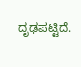ದೃಢಪಟ್ಟಿದೆ.